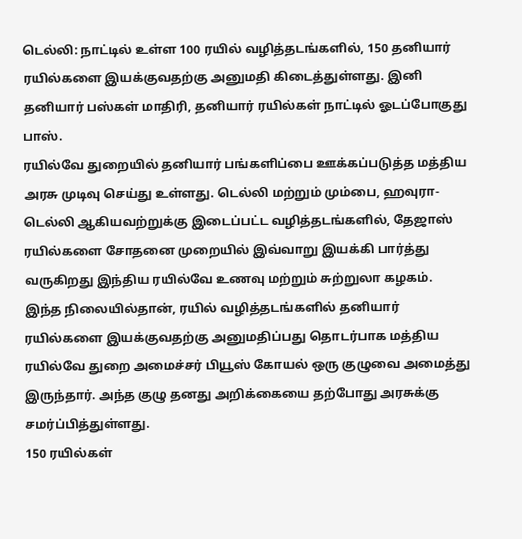டெல்லி: நாட்டில் உள்ள 100 ரயில் வழித்தடங்களில், 150 தனியார் ரயில்களை இயக்குவதற்கு அனுமதி கிடைத்துள்ளது. இனி தனியார் பஸ்கள் மாதிரி, தனியார் ரயில்கள் நாட்டில் ஓடப்போகுது பாஸ்.
ரயில்வே துறையில் தனியார் பங்களிப்பை ஊக்கப்படுத்த மத்திய அரசு முடிவு செய்து உள்ளது. டெல்லி மற்றும் மும்பை, ஹவுரா-டெல்லி ஆகியவற்றுக்கு இடைப்பட்ட வழித்தடங்களில், தேஜாஸ் ரயில்களை சோதனை முறையில் இவ்வாறு இயக்கி பார்த்து வருகிறது இந்திய ரயில்வே உணவு மற்றும் சுற்றுலா கழகம்.
இந்த நிலையில்தான், ரயில் வழித்தடங்களில் தனியார் ரயில்களை இயக்குவதற்கு அனுமதிப்பது தொடர்பாக மத்திய ரயில்வே துறை அமைச்சர் பியூஸ் கோயல் ஒரு குழுவை அமைத்து இருந்தார். அந்த குழு தனது அறிக்கையை தற்போது அரசுக்கு சமர்ப்பித்துள்ளது.
150 ரயில்கள்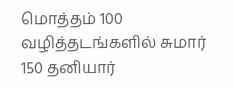மொத்தம் 100 வழித்தடங்களில் சுமார் 150 தனியார்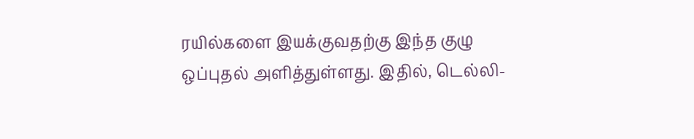ரயில்களை இயக்குவதற்கு இந்த குழு ஒப்புதல் அளித்துள்ளது. இதில், டெல்லி-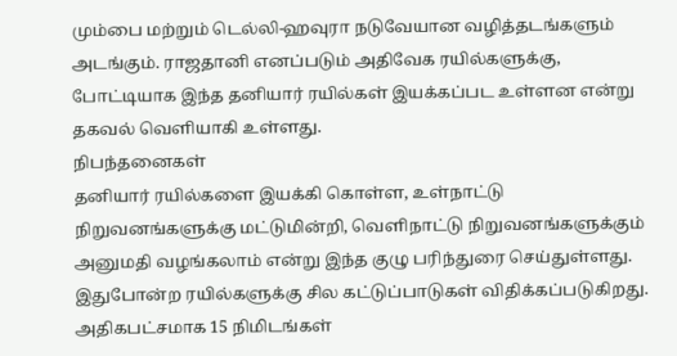மும்பை மற்றும் டெல்லி-ஹவுரா நடுவேயான வழித்தடங்களும் அடங்கும். ராஜதானி எனப்படும் அதிவேக ரயில்களுக்கு, போட்டியாக இந்த தனியார் ரயில்கள் இயக்கப்பட உள்ளன என்று தகவல் வெளியாகி உள்ளது.
நிபந்தனைகள்
தனியார் ரயில்களை இயக்கி கொள்ள, உள்நாட்டு நிறுவனங்களுக்கு மட்டுமின்றி, வெளிநாட்டு நிறுவனங்களுக்கும் அனுமதி வழங்கலாம் என்று இந்த குழு பரிந்துரை செய்துள்ளது. இதுபோன்ற ரயில்களுக்கு சில கட்டுப்பாடுகள் விதிக்கப்படுகிறது. அதிகபட்சமாக 15 நிமிடங்கள்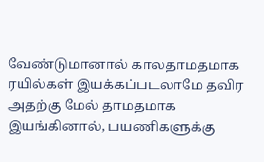வேண்டுமானால் காலதாமதமாக ரயில்கள் இயக்கப்படலாமே தவிர அதற்கு மேல் தாமதமாக இயங்கினால், பயணிகளுக்கு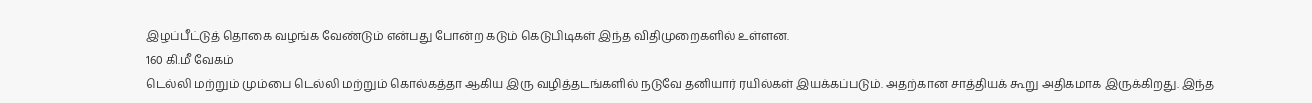இழப்பீட்டுத் தொகை வழங்க வேண்டும் என்பது போன்ற கடும் கெடுபிடிகள் இந்த விதிமுறைகளில் உள்ளன.
160 கி.மீ வேகம்
டெல்லி மற்றும் மும்பை டெல்லி மற்றும் கொல்கத்தா ஆகிய இரு வழித்தடங்களில் நடுவே தனியார் ரயில்கள் இயக்கப்படும். அதற்கான சாத்தியக் கூறு அதிகமாக இருக்கிறது. இந்த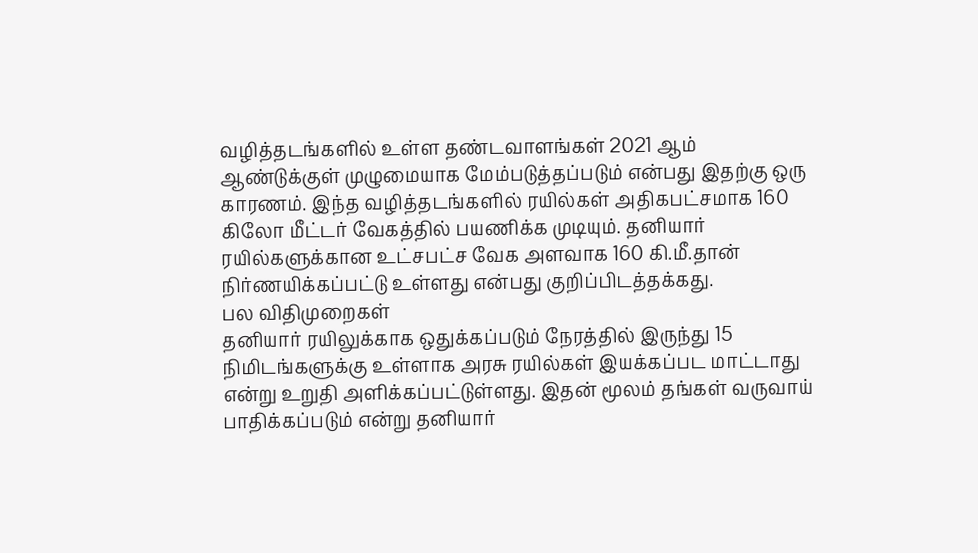வழித்தடங்களில் உள்ள தண்டவாளங்கள் 2021 ஆம் ஆண்டுக்குள் முழுமையாக மேம்படுத்தப்படும் என்பது இதற்கு ஒரு காரணம். இந்த வழித்தடங்களில் ரயில்கள் அதிகபட்சமாக 160 கிலோ மீட்டர் வேகத்தில் பயணிக்க முடியும். தனியார் ரயில்களுக்கான உட்சபட்ச வேக அளவாக 160 கி.மீ.தான் நிர்ணயிக்கப்பட்டு உள்ளது என்பது குறிப்பிடத்தக்கது.
பல விதிமுறைகள்
தனியார் ரயிலுக்காக ஒதுக்கப்படும் நேரத்தில் இருந்து 15 நிமிடங்களுக்கு உள்ளாக அரசு ரயில்கள் இயக்கப்பட மாட்டாது என்று உறுதி அளிக்கப்பட்டுள்ளது. இதன் மூலம் தங்கள் வருவாய் பாதிக்கப்படும் என்று தனியார்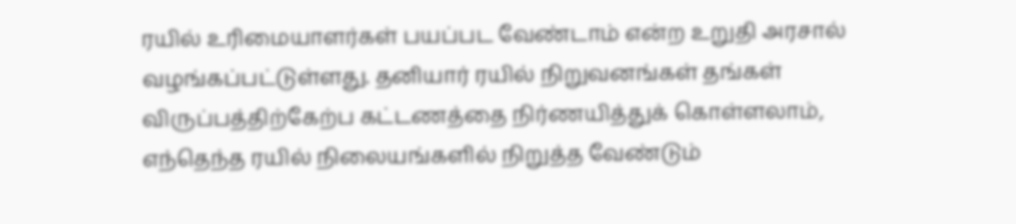ரயில் உரிமையாளர்கள் பயப்பட வேண்டாம் என்ற உறுதி அரசால் வழங்கப்பட்டுள்ளது. தனியார் ரயில் நிறுவனங்கள் தங்கள் விருப்பத்திற்கேற்ப கட்டணத்தை நிர்ணயித்துக் கொள்ளலாம், எந்தெந்த ரயில் நிலையங்களில் நிறுத்த வேண்டும்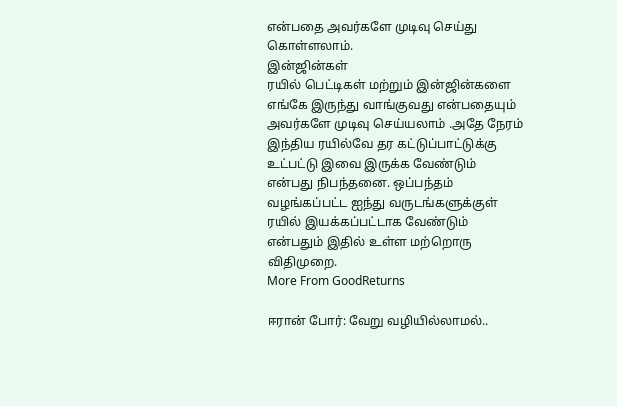என்பதை அவர்களே முடிவு செய்து கொள்ளலாம்.
இன்ஜின்கள்
ரயில் பெட்டிகள் மற்றும் இன்ஜின்களை எங்கே இருந்து வாங்குவது என்பதையும் அவர்களே முடிவு செய்யலாம் .அதே நேரம் இந்திய ரயில்வே தர கட்டுப்பாட்டுக்கு உட்பட்டு இவை இருக்க வேண்டும் என்பது நிபந்தனை. ஒப்பந்தம் வழங்கப்பட்ட ஐந்து வருடங்களுக்குள் ரயில் இயக்கப்பட்டாக வேண்டும் என்பதும் இதில் உள்ள மற்றொரு விதிமுறை.
More From GoodReturns

ஈரான் போர்: வேறு வழியில்லாமல்..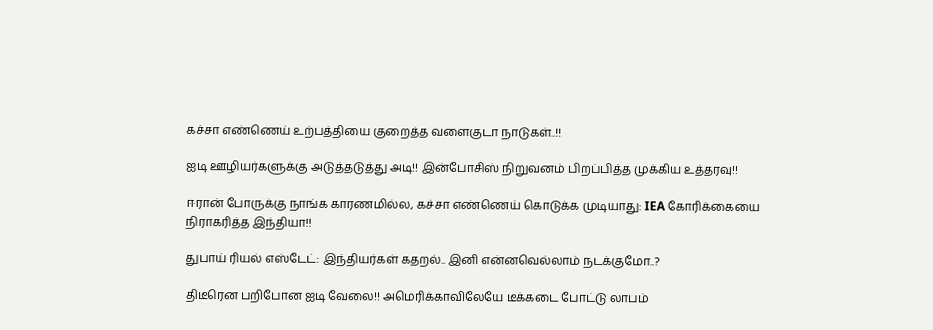கச்சா எண்ணெய் உற்பத்தியை குறைத்த வளைகுடா நாடுகள்..!!

ஐடி ஊழியர்களுக்கு அடுத்தடுத்து அடி!! இன்போசிஸ் நிறுவனம் பிறப்பித்த முக்கிய உத்தரவு!!

ஈரான் போருக்கு நாங்க காரணமில்ல, கச்சா எண்ணெய் கொடுக்க முடியாது: IEA கோரிக்கையை நிராகரித்த இந்தியா!!

துபாய் ரியல் எஸ்டேட்: இந்தியர்கள் கதறல்.. இனி என்னவெல்லாம் நடக்குமோ..?

திடீரென பறிபோன ஐடி வேலை!! அமெரிக்காவிலேயே டீக்கடை போட்டு லாபம்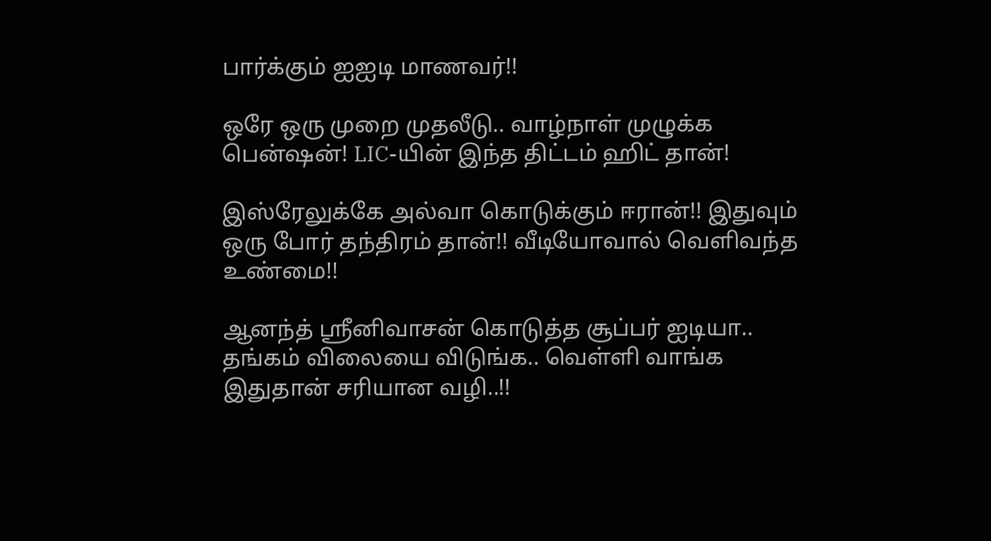பார்க்கும் ஐஐடி மாணவர்!!

ஒரே ஒரு முறை முதலீடு.. வாழ்நாள் முழுக்க பென்ஷன்! LIC-யின் இந்த திட்டம் ஹிட் தான்!

இஸ்ரேலுக்கே அல்வா கொடுக்கும் ஈரான்!! இதுவும் ஒரு போர் தந்திரம் தான்!! வீடியோவால் வெளிவந்த உண்மை!!

ஆனந்த் ஸ்ரீனிவாசன் கொடுத்த சூப்பர் ஐடியா.. தங்கம் விலையை விடுங்க.. வெள்ளி வாங்க இதுதான் சரியான வழி..!!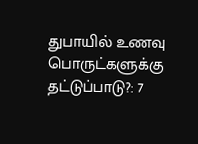துபாயில் உணவு பொருட்களுக்கு தட்டுப்பாடு?: 7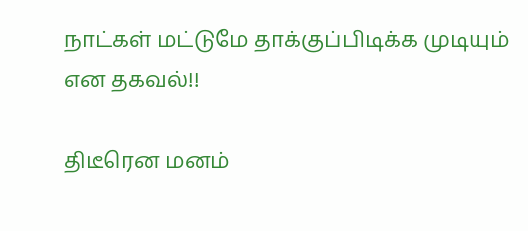நாட்கள் மட்டுமே தாக்குப்பிடிக்க முடியும் என தகவல்!!

திடீரென மனம்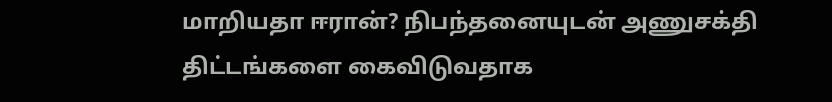மாறியதா ஈரான்? நிபந்தனையுடன் அணுசக்தி திட்டங்களை கைவிடுவதாக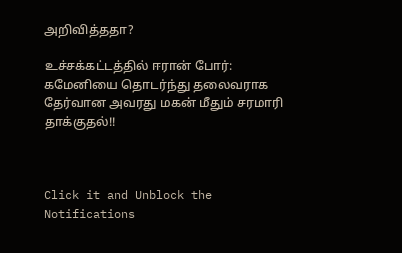அறிவித்ததா?

உச்சக்கட்டத்தில் ஈரான் போர்: கமேனியை தொடர்ந்து தலைவராக தேர்வான அவரது மகன் மீதும் சரமாரி தாக்குதல்!!



Click it and Unblock the Notifications